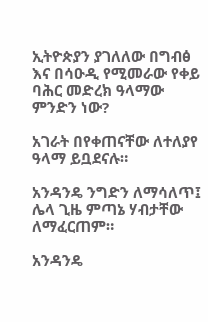ኢትዮጵያን ያገለለው በግብፅ እና በሳዑዲ የሚመራው የቀይ ባሕር መድረክ ዓላማው ምንድን ነው?

አገራት በየቀጠናቸው ለተለያየ ዓላማ ይቧደናሉ።

አንዳንዴ ንግድን ለማሳለጥ፤ ሌላ ጊዜ ምጣኔ ሃብታቸው ለማፈርጠም።

አንዳንዴ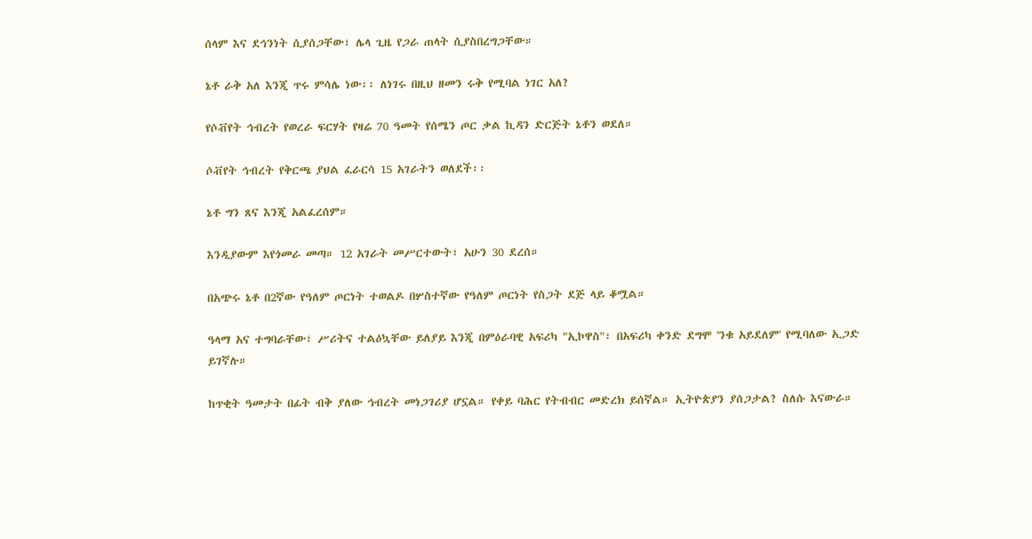ሰላም እና ደኅንነት ሲያሰጋቸው፣ ሌላ ጊዜ የጋራ ጠላት ሲያስበረግጋቸው።

ኔቶ ራቅ አለ እንጂ ጥሩ ምሳሌ ነው፡፡ ለነገሩ በዚህ ዘመን ሩቅ የሚባል ነገር አለ?

የሶቭየት ኅብረት የወረራ ፍርሃት የዛሬ 70 ዓመት የሰሜን ጦር ቃል ኪዳን ድርጅት ኔቶን ወደለ።

ሶቭየት ኅብረት የቅርጫ ያህል ፈራርሳ 15 አገራትን ወለደች፡፡

ኔቶ ግን ጸና እንጂ አልፈረሰም።

እንዲያውም እየጎመራ መጣ። 12 አገራት መሥርተውት፣ አሁን 30 ደረሰ።

በአጭሩ ኔቶ በ2ኛው የዓለም ጦርነት ተወልዶ በሦስተኛው የዓለም ጦርነት የስጋት ደጅ ላይ ቆሟል።

ዓላማ አና ተግባራቸው፣ ሥሪትና ተልዕኳቸው ይለያይ እንጂ በምዕራባዊ አፍሪካ "ኢኮዋስ"፣ በአፍሪካ ቀንድ ደግሞ 'ንቁ አይደለም' የሚባለው ኢጋድ ይገኛሉ።

ከጥቂት ዓመታት በፊት ብቅ ያለው ኅብረት መነጋገሪያ ሆኗል። የቀይ ባሕር የትብብር መድረክ ይሰኛል። ኢትዮጵያን ያሰጋታል? ስለሱ እናውራ።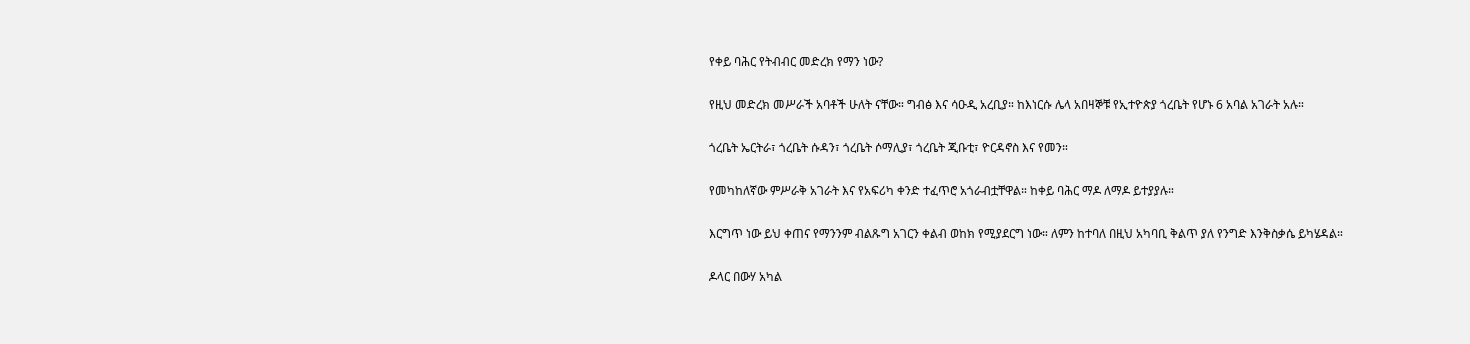የቀይ ባሕር የትብብር መድረክ የማን ነው?

የዚህ መድረክ መሥራች አባቶች ሁለት ናቸው። ግብፅ እና ሳዑዲ አረቢያ። ከእነርሱ ሌላ አበዛኞቹ የኢተዮጵያ ጎረቤት የሆኑ 6 አባል አገራት አሉ።

ጎረቤት ኤርትራ፣ ጎረቤት ሱዳን፣ ጎረቤት ሶማሊያ፣ ጎረቤት ጂቡቲ፣ ዮርዳኖስ እና የመን።

የመካከለኛው ምሥራቅ አገራት እና የአፍሪካ ቀንድ ተፈጥሮ አጎራብቷቸዋል። ከቀይ ባሕር ማዶ ለማዶ ይተያያሉ።

እርግጥ ነው ይህ ቀጠና የማንንም ብልጹግ አገርን ቀልብ ወከክ የሚያደርግ ነው። ለምን ከተባለ በዚህ አካባቢ ቅልጥ ያለ የንግድ እንቅስቃሴ ይካሄዳል።

ዶላር በውሃ አካል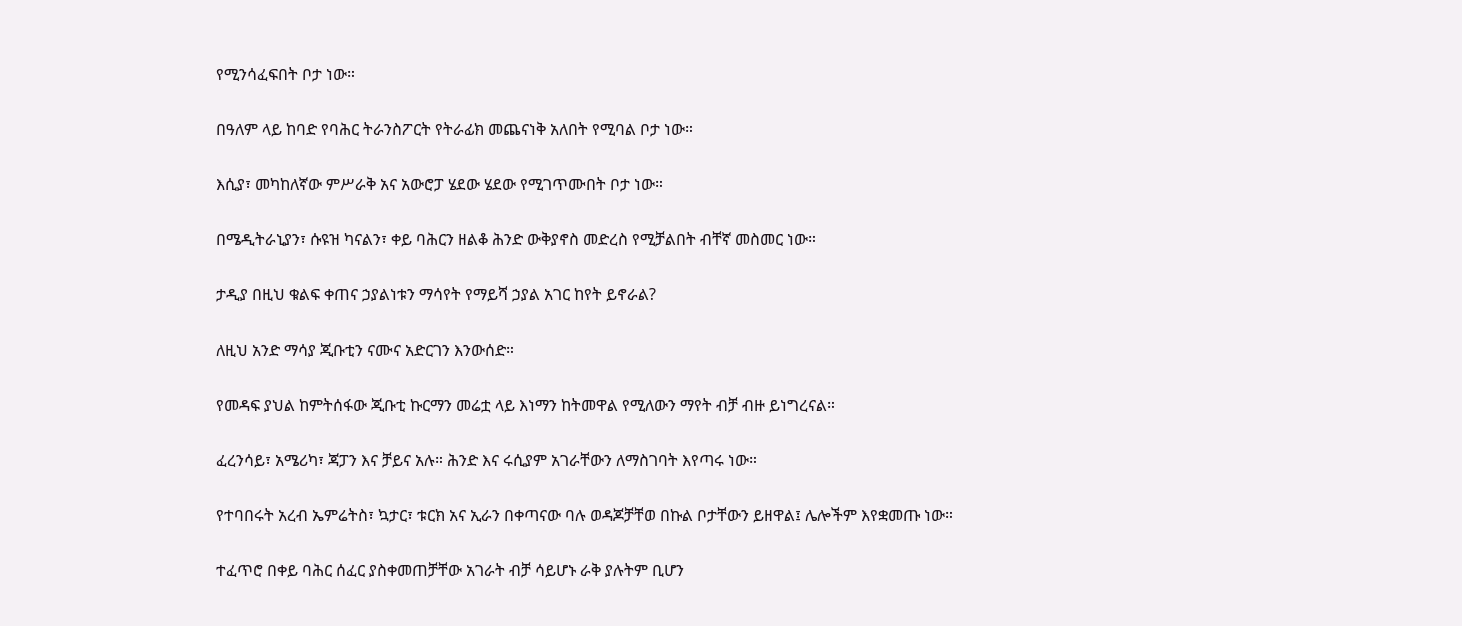የሚንሳፈፍበት ቦታ ነው።

በዓለም ላይ ከባድ የባሕር ትራንስፖርት የትራፊክ መጨናነቅ አለበት የሚባል ቦታ ነው።

እሲያ፣ መካከለኛው ምሥራቅ አና አውሮፓ ሄደው ሄደው የሚገጥሙበት ቦታ ነው።

በሜዲትራኒያን፣ ሱዩዝ ካናልን፣ ቀይ ባሕርን ዘልቆ ሕንድ ውቅያኖስ መድረስ የሚቻልበት ብቸኛ መስመር ነው።

ታዲያ በዚህ ቁልፍ ቀጠና ኃያልነቱን ማሳየት የማይሻ ኃያል አገር ከየት ይኖራል?

ለዚህ አንድ ማሳያ ጂቡቲን ናሙና አድርገን እንውሰድ።

የመዳፍ ያህል ከምትሰፋው ጂቡቲ ኩርማን መሬቷ ላይ እነማን ከትመዋል የሚለውን ማየት ብቻ ብዙ ይነግረናል።

ፈረንሳይ፣ አሜሪካ፣ ጃፓን እና ቻይና አሉ። ሕንድ እና ሩሲያም አገራቸውን ለማስገባት እየጣሩ ነው።

የተባበሩት አረብ ኤምሬትስ፣ ኳታር፣ ቱርክ አና ኢራን በቀጣናው ባሉ ወዳጆቻቸወ በኩል ቦታቸውን ይዘዋል፤ ሌሎችም እየቋመጡ ነው።

ተፈጥሮ በቀይ ባሕር ሰፈር ያስቀመጠቻቸው አገራት ብቻ ሳይሆኑ ራቅ ያሉትም ቢሆን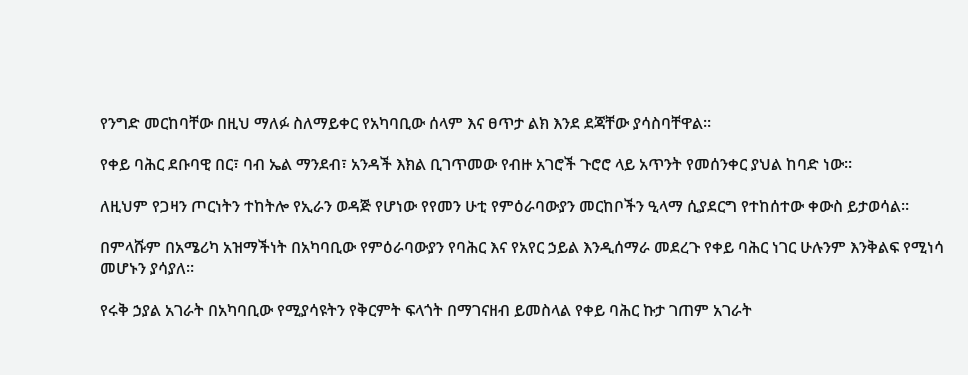የንግድ መርከባቸው በዚህ ማለፉ ስለማይቀር የአካባቢው ሰላም እና ፀጥታ ልክ እንደ ደጃቸው ያሳስባቸዋል።

የቀይ ባሕር ደቡባዊ በር፣ ባብ ኤል ማንደብ፣ አንዳች እክል ቢገጥመው የብዙ አገሮች ጉሮሮ ላይ አጥንት የመሰንቀር ያህል ከባድ ነው።

ለዚህም የጋዛን ጦርነትን ተከትሎ የኢራን ወዳጅ የሆነው የየመን ሁቲ የምዕራባውያን መርከቦችን ዒላማ ሲያደርግ የተከሰተው ቀውስ ይታወሳል።

በምላሹም በአሜሪካ አዝማችነት በአካባቢው የምዕራባውያን የባሕር እና የአየር ኃይል እንዲሰማራ መደረጉ የቀይ ባሕር ነገር ሁሉንም እንቅልፍ የሚነሳ መሆኑን ያሳያለ።

የሩቅ ኃያል አገራት በአካባቢው የሚያሳዩትን የቅርምት ፍላጎት በማገናዘብ ይመስላል የቀይ ባሕር ኩታ ገጠም አገራት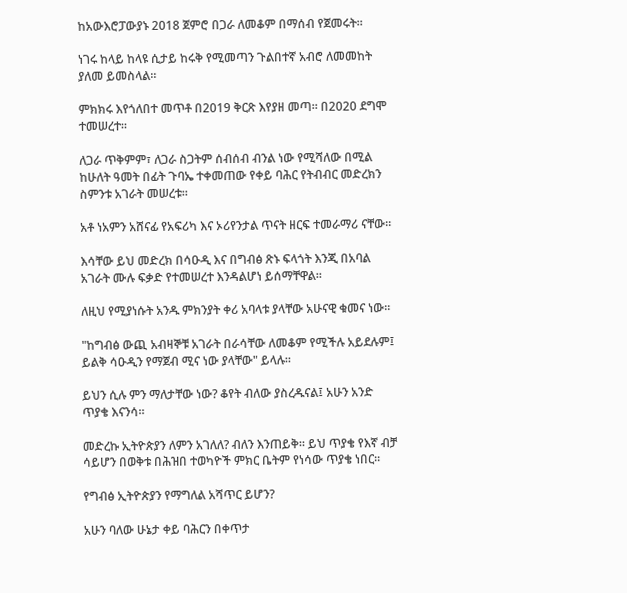ከአውእሮፓውያኑ 2018 ጀምሮ በጋራ ለመቆም በማሰብ የጀመሩት።

ነገሩ ከላይ ከላዩ ሲታይ ከሩቅ የሚመጣን ጉልበተኛ አብሮ ለመመከት ያለመ ይመስላል።

ምክክሩ እየጎለበተ መጥቶ በ2019 ቅርጽ እየያዘ መጣ። በ2020 ደግሞ ተመሠረተ።

ለጋራ ጥቅምም፣ ለጋራ ስጋትም ሰብሰብ ብንል ነው የሚሻለው በሚል ከሁለት ዓመት በፊት ጉባኤ ተቀመጠው የቀይ ባሕር የትብብር መድረክን ስምንቱ አገራት መሠረቱ።

አቶ ነአምን አሸናፊ የአፍሪካ እና ኦሪየንታል ጥናት ዘርፍ ተመራማሪ ናቸው።

እሳቸው ይህ መድረክ በሳዑዲ እና በግብፅ ጽኑ ፍላጎት እንጂ በአባል አገራት ሙሉ ፍቃድ የተመሠረተ እንዳልሆነ ይሰማቸዋል።

ለዚህ የሚያነሱት አንዱ ምክንያት ቀሪ አባላቱ ያላቸው አሁናዊ ቁመና ነው።

"ከግብፅ ውጪ አብዛኞቹ አገራት በራሳቸው ለመቆም የሚችሉ አይደሉም፤ ይልቅ ሳዑዲን የማጀብ ሚና ነው ያላቸው" ይላሉ።

ይህን ሲሉ ምን ማለታቸው ነው? ቆየት ብለው ያስረዱናል፤ አሁን አንድ ጥያቄ እናንሳ።

መድረኩ ኢትዮጵያን ለምን አገለለ? ብለን እንጠይቅ። ይህ ጥያቄ የእኛ ብቻ ሳይሆን በወቅቱ በሕዝበ ተወካዮች ምክር ቤትም የነሳው ጥያቄ ነበር።

የግብፅ ኢትዮጵያን የማግለል አሻጥር ይሆን?

አሁን ባለው ሁኔታ ቀይ ባሕርን በቀጥታ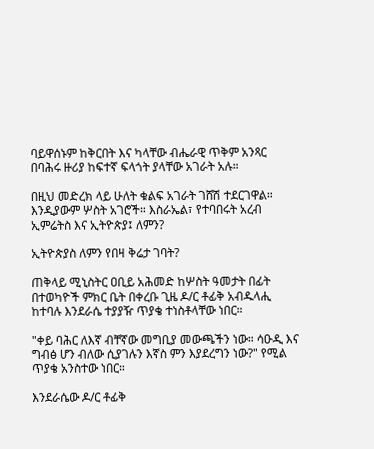ባይዋሰኑም ከቅርበት እና ካላቸው ብሔራዊ ጥቅም አንጻር በባሕሩ ዙሪያ ከፍተኛ ፍላጎት ያላቸው አገራት አሉ።

በዚህ መድረክ ላይ ሁለት ቁልፍ አገራት ገሸሽ ተደርገዋል። እንዲያውም ሦስት አገሮች። እስራኤል፣ የተባበሩት አረብ ኢምሬትስ እና ኢትዮጵያ፤ ለምን?

ኢትዮጵያስ ለምን የበዛ ቅሬታ ገባት?

ጠቅላይ ሚኒስትር ዐቢይ አሕመድ ከሦስት ዓመታት በፊት በተወካዮች ምክር ቤት በቀረቡ ጊዜ ዶ/ር ቶፊቅ አብዱላሒ ከተባሉ እንደራሴ ተያያዥ ጥያቄ ተነስቶላቸው ነበር።

"ቀይ ባሕር ለእኛ ብቸኛው መግቢያ መውጫችን ነው። ሳዑዲ እና ግብፅ ሆን ብለው ሲያገሉን እኛስ ምን እያደረግን ነው?" የሚል ጥያቄ አንስተው ነበር።

እንደራሴው ዶ/ር ቶፊቅ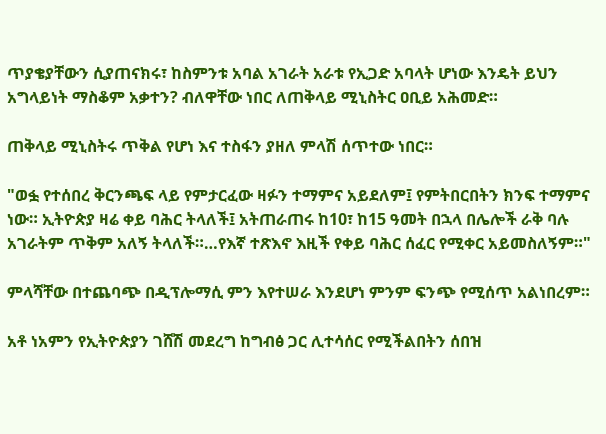ጥያቄያቸውን ሲያጠናክሩ፣ ከስምንቱ አባል አገራት አራቱ የኢጋድ አባላት ሆነው እንዴት ይህን አግላይነት ማስቆም አቃተን? ብለዋቸው ነበር ለጠቅላይ ሚኒስትር ዐቢይ አሕመድ።

ጠቅላይ ሚኒስትሩ ጥቅል የሆነ እና ተስፋን ያዘለ ምላሽ ሰጥተው ነበር።

"ወፏ የተሰበረ ቅርንጫፍ ላይ የምታርፈው ዛፉን ተማምና አይደለም፤ የምትበርበትን ክንፍ ተማምና ነው። ኢትዮጵያ ዛሬ ቀይ ባሕር ትላለች፤ አትጠራጠሩ ከ10፣ ከ15 ዓመት በኋላ በሌሎች ራቅ ባሉ አገራትም ጥቅም አለኝ ትላለች።…የእኛ ተጽእኖ እዚች የቀይ ባሕር ሰፈር የሚቀር አይመስለኝም።"

ምላሻቸው በተጨባጭ በዲፕሎማሲ ምን እየተሠራ እንደሆነ ምንም ፍንጭ የሚሰጥ አልነበረም።

አቶ ነአምን የኢትዮጵያን ገሸሽ መደረግ ከግብፅ ጋር ሊተሳሰር የሚችልበትን ሰበዝ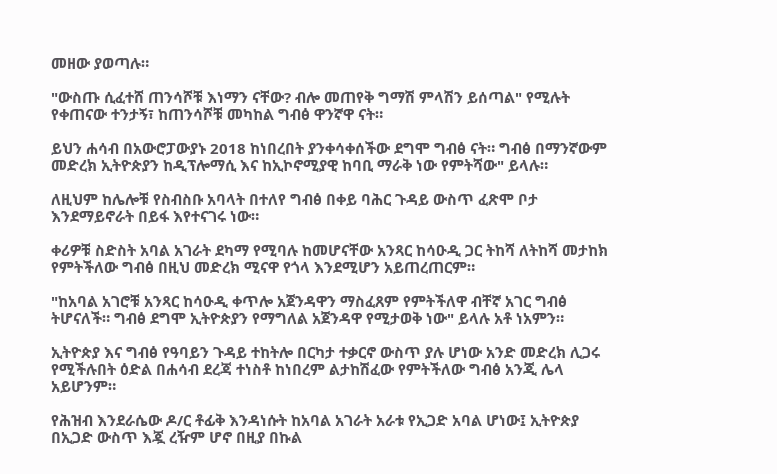መዘው ያወጣሉ።

"ውስጡ ሲፈተሸ ጠንሳሾቹ እነማን ናቸው? ብሎ መጠየቅ ግማሽ ምላሽን ይሰጣል" የሚሉት የቀጠናው ተንታኝ፣ ከጠንሳሾቹ መካከል ግብፅ ዋንኛዋ ናት።

ይህን ሐሳብ በአውሮፓውያኑ 2018 ከነበረበት ያንቀሳቀሰችው ደግሞ ግብፅ ናት። ግብፅ በማንኛውም መድረክ ኢትዮጵያን ከዲፕሎማሲ እና ከኢኮኖሚያዊ ከባቢ ማራቅ ነው የምትሻው" ይላሉ።

ለዚህም ከሌሎቹ የስብስቡ አባላት በተለየ ግብፅ በቀይ ባሕር ጉዳይ ውስጥ ፈጽሞ ቦታ እንደማይኖራት በይፋ እየተናገሩ ነው።

ቀሪዎቹ ስድስት አባል አገራት ደካማ የሚባሉ ከመሆናቸው አንጻር ከሳዑዲ ጋር ትከሻ ለትከሻ መታከክ የምትችለው ግብፅ በዚህ መድረክ ሚናዋ የጎላ እንደሚሆን አይጠረጠርም።

"ከአባል አገሮቹ አንጻር ከሳዑዲ ቀጥሎ አጀንዳዋን ማስፈጸም የምትችለዋ ብቸኛ አገር ግብፅ ትሆናለች። ግብፅ ደግሞ ኢትዮጵያን የማግለል አጀንዳዋ የሚታወቅ ነው" ይላሉ አቶ ነአምን።

ኢትዮጵያ እና ግብፅ የዓባይን ጉዳይ ተከትሎ በርካታ ተቃርኖ ውስጥ ያሉ ሆነው አንድ መድረክ ሊጋሩ የሚችሉበት ዕድል በሐሳብ ደረጃ ተነስቶ ከነበረም ልታከሽፈው የምትችለው ግብፅ አንጂ ሌላ አይሆንም።

የሕዝብ እንደራሴው ዶ/ር ቶፊቅ እንዳነሱት ከአባል አገራት አራቱ የኢጋድ አባል ሆነው፤ ኢትዮጵያ በኢጋድ ውስጥ እጇ ረዥም ሆኖ በዚያ በኩል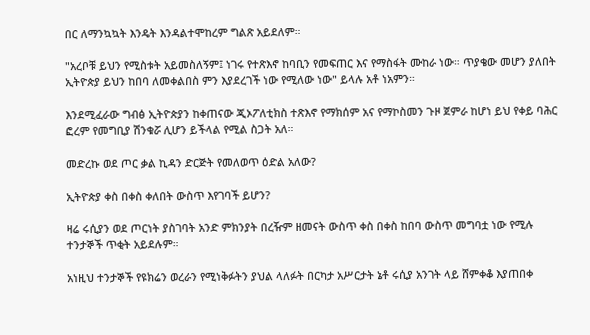በር ለማንኳኳት እንዴት እንዳልተሞከረም ግልጽ አይደለም።

"አረቦቹ ይህን የሚስቱት አይመስለኝም፤ ነገሩ የተጽእኖ ከባቢን የመፍጠር እና የማስፋት ሙከራ ነው። ጥያቄው መሆን ያለበት ኢትዮጵያ ይህን ከበባ ለመቀልበስ ምን እያደረገች ነው የሚለው ነው" ይላሉ አቶ ነአምን።

እንደሚፈራው ግብፅ ኢትዮጵያን ከቀጠናው ጂኦፖለቲክስ ተጽእኖ የማክሰም አና የማኮስመን ጉዞ ጀምራ ከሆነ ይህ የቀይ ባሕር ፎረም የመግቢያ ሽንቁሯ ሊሆን ይችላል የሚል ስጋት አለ።

መድረኩ ወደ ጦር ቃል ኪዳን ድርጅት የመለወጥ ዕድል አለው?

ኢትዮጵያ ቀስ በቀስ ቀለበት ውስጥ እየገባች ይሆን?

ዛሬ ሩሲያን ወደ ጦርነት ያስገባት አንድ ምክንያት በረዥም ዘመናት ውስጥ ቀስ በቀስ ከበባ ውስጥ መግባቷ ነው የሚሉ ተንታኞች ጥቂት አይደሉም።

አነዚህ ተንታኞች የዩክሬን ወረራን የሚነቅፉትን ያህል ላለፉት በርካታ አሥርታት ኔቶ ሩሲያ አንገት ላይ ሸምቀቆ እያጠበቀ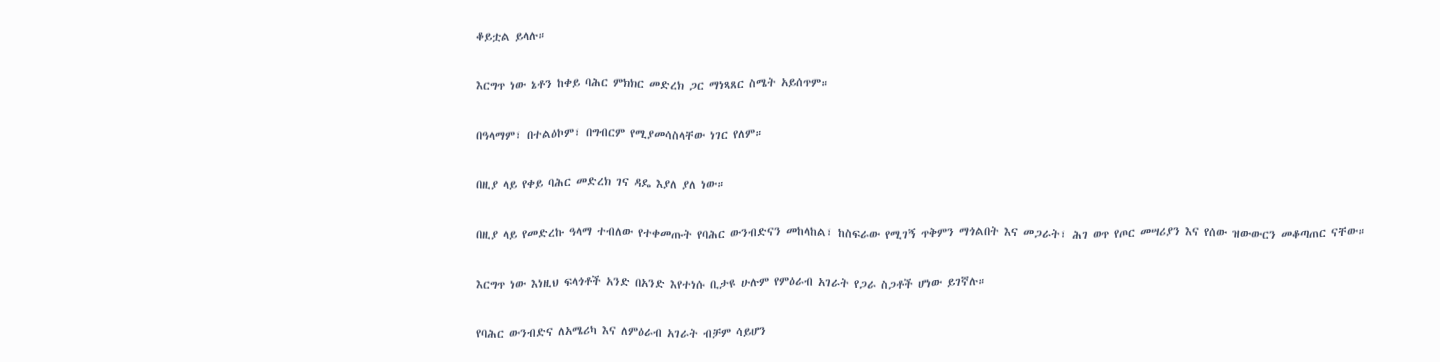ቆይቷል ይላሉ።

እርግጥ ነው ኔቶን ከቀይ ባሕር ምክክር መድረክ ጋር ማነጻጸር ስሜት አይሰጥም።

በዓላማም፣ በተልዕኮም፣ በግብርም የሚያመሳስላቸው ነገር የለም።

በዚያ ላይ የቀይ ባሕር መድረክ ገና ዳዴ እያለ ያለ ነው።

በዚያ ላይ የመድረኩ ዓላማ ተብለው የተቀመጡት የባሕር ውንብድናን መከላከል፣ ከስፍራው የሚገኝ ጥቅምን ማጎልበት እና መጋራት፣ ሕገ ወጥ የጦር መሣሪያን እና የሰው ዝውውርን መቆጣጠር ናቸው።

እርግጥ ነው እነዚህ ፍላጎቶች አንድ በአንድ እየተነሱ ቢታዩ ሁሉም የምዕራብ አገራት የጋራ ስጋቶች ሆነው ይገኛሉ።

የባሕር ውንብድና ለአሜሪካ እና ለምዕራብ አገራት ብቻም ሳይሆን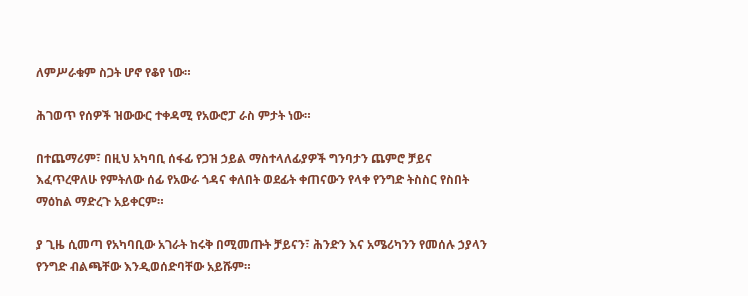ለምሥራቁም ስጋት ሆኖ የቆየ ነው።

ሕገወጥ የሰዎች ዝውውር ተቀዳሚ የአውሮፓ ራስ ምታት ነው።

በተጨማሪም፣ በዚህ አካባቢ ሰፋፊ የጋዝ ኃይል ማስተላለፊያዎች ግንባታን ጨምሮ ቻይና እፈጥረዋለሁ የምትለው ሰፊ የአውራ ጎዳና ቀለበት ወደፊት ቀጠናውን የላቀ የንግድ ትስስር የስበት ማዕከል ማድረጉ አይቀርም።

ያ ጊዜ ሲመጣ የአካባቢው አገራት ከሩቅ በሚመጡት ቻይናን፣ ሕንድን እና አሜሪካንን የመሰሉ ኃያላን የንግድ ብልጫቸው እንዲወሰድባቸው አይሹም።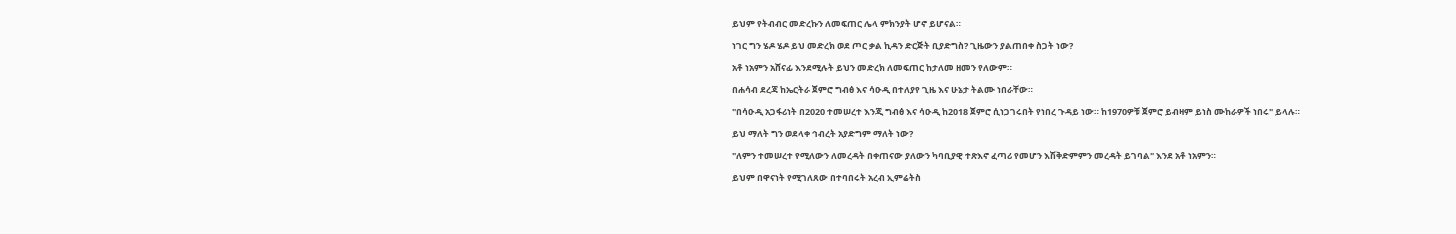ይህም የትብብር መድረኩን ለመፍጠር ሌላ ምክንያት ሆኖ ይሆናል።

ነገር ግን ሄዶ ሄዶ ይህ መድረክ ወደ ጦር ቃል ኪዳን ድርጅት ቢያድግስ? ጊዜውን ያልጠበቀ ስጋት ነው?

አቶ ነአምን አሸናፊ እንደሚሉት ይህን መድረክ ለመፍጠር ከታለመ ዘመን የለውም።

በሐሳብ ደረጃ ከኤርትራ ጀምሮ ግብፅ እና ሳዑዲ በተለያየ ጊዜ እና ሁኔታ ትልሙ ነበራቸው።

"በሳዑዲ አጋፋሪነት በ2020 ተመሠረተ እንጂ ግብፅ እና ሳዑዲ ከ2018 ጀምሮ ሲነጋገሩበት የነበረ ጉዳይ ነው። ከ1970ዎቹ ጀምሮ ይብዛም ይነስ ሙከራዎች ነበሩ" ይላሉ።

ይህ ማለት ግን ወደላቀ ኅብረት አያድግም ማለት ነው?

"ለምን ተመሠረተ የሚለውን ለመረዳት በቀጠናው ያለውን ካባቢያዊ ተጽእኖ ፈጣሪ የመሆን እሽቅድምምን መረዳት ይገባል" እንደ አቶ ነአምን።

ይህም በዋናነት የሚገለጸው በተባበሩት አረብ ኢምሬትስ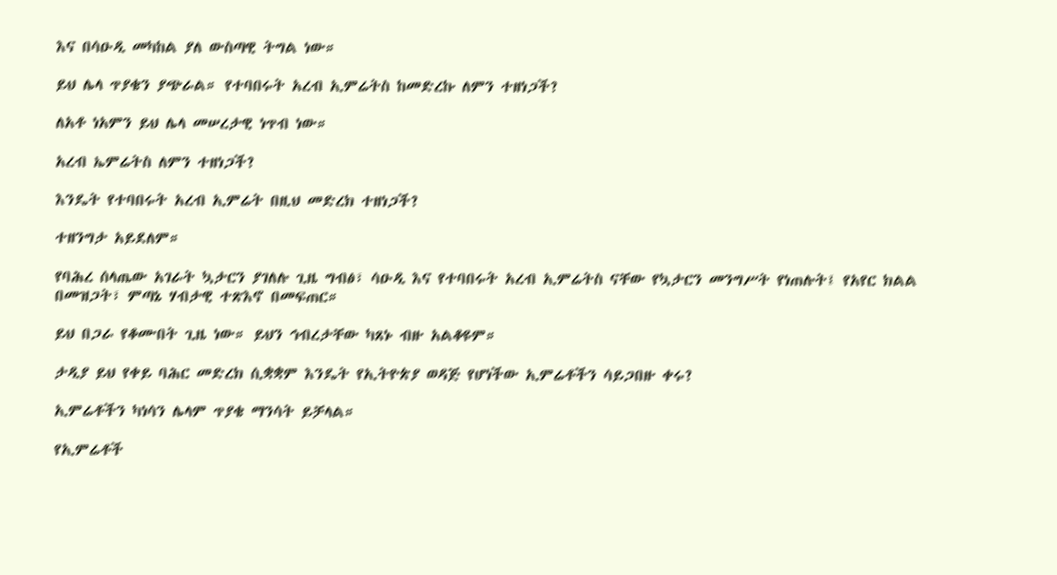እና በሳዑዲ መካከል ያለ ውስጣዊ ትግል ነው።

ይህ ሌላ ጥያቄን ያጭራል። የተባበሩት አረብ ኢምሬትስ ከመድረኩ ለምን ተዘነጋች?

ለአቶ ነአምን ይህ ሌላ መሠረታዊ ነጥብ ነው።

አረብ ኤምሬትስ ለምን ተዘነጋች?

እንዴት የተባበሩት አረብ ኢምሬት በዚህ መድረክ ተዘነጋች?

ተዘንግታ አይደለም።

የባሕረ ሰላጤው አገራት ኳታርን ያገለሉ ጊዜ ግብፅ፣ ሳዑዲ እና የተባበሩት አረብ ኢምሬትስ ናቸው የኳታርን መንግሥት የነጠሉት፤ የአየር ክልል በመዝጋት፣ ምጣኔ ሃብታዊ ተጽእኖ በመፍጠር።

ይህ በጋራ የቆሙበት ጊዜ ነው። ይህን ኅብረታቸው ካጸኑ ብዙ አልቆዩም።

ታዲያ ይህ የቀይ ባሕር መድረክ ሲቋቋም እንዴት የኢትዮጵያ ወዳጅ የሆነችው ኢምሬቶችን ሳይጋበዙ ቀሩ?

ኢምሬቶችን ካነሳን ሌላም ጥያቄ ማንሳት ይቻላል።

የኢምሬቶች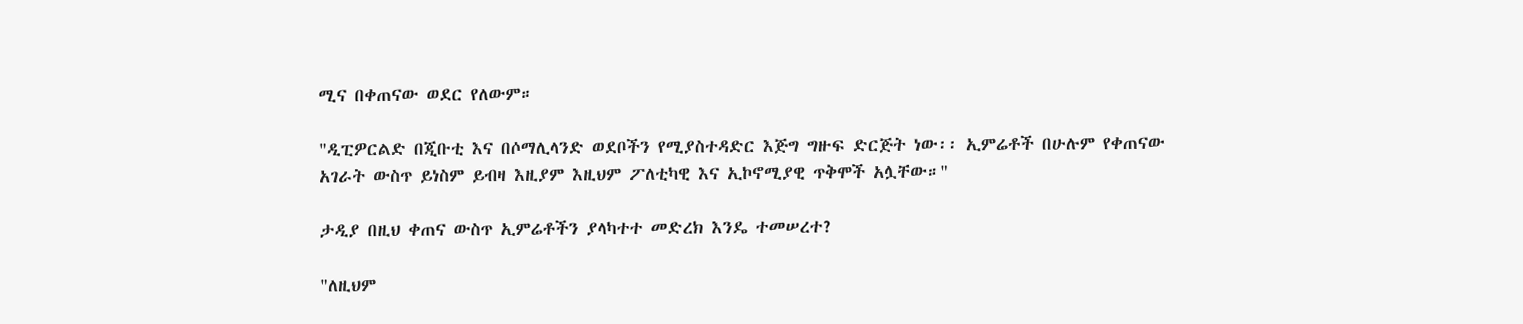ሚና በቀጠናው ወደር የለውም።

"ዲፒዎርልድ በጂቡቲ እና በሶማሊላንድ ወደቦችን የሚያስተዳድር እጅግ ግዙፍ ድርጅት ነው፡፡ ኢምሬቶች በሁሉም የቀጠናው አገራት ውስጥ ይነስም ይብዛ እዚያም እዚህም ፖለቲካዊ እና ኢኮኖሚያዊ ጥቅሞች አሏቸው።"

ታዲያ በዚህ ቀጠና ውስጥ ኢምሬቶችን ያላካተተ መድረክ እንዴ ተመሠረተ?

"ለዚህም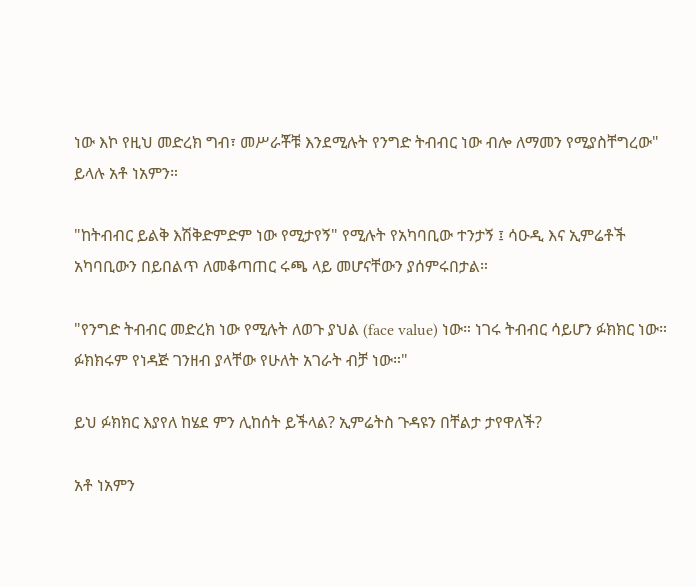ነው እኮ የዚህ መድረክ ግብ፣ መሥራቾቹ እንደሚሉት የንግድ ትብብር ነው ብሎ ለማመን የሚያስቸግረው" ይላሉ አቶ ነአምን።

"ከትብብር ይልቅ እሽቅድምድም ነው የሚታየኝ" የሚሉት የአካባቢው ተንታኝ ፤ ሳዑዲ እና ኢምሬቶች አካባቢውን በይበልጥ ለመቆጣጠር ሩጫ ላይ መሆናቸውን ያሰምሩበታል።

"የንግድ ትብብር መድረክ ነው የሚሉት ለወጉ ያህል (face value) ነው። ነገሩ ትብብር ሳይሆን ፉክክር ነው። ፉክክሩም የነዳጅ ገንዘብ ያላቸው የሁለት አገራት ብቻ ነው።"

ይህ ፉክክር እያየለ ከሄደ ምን ሊከሰት ይችላል? ኢምሬትስ ጉዳዩን በቸልታ ታየዋለች?

አቶ ነአምን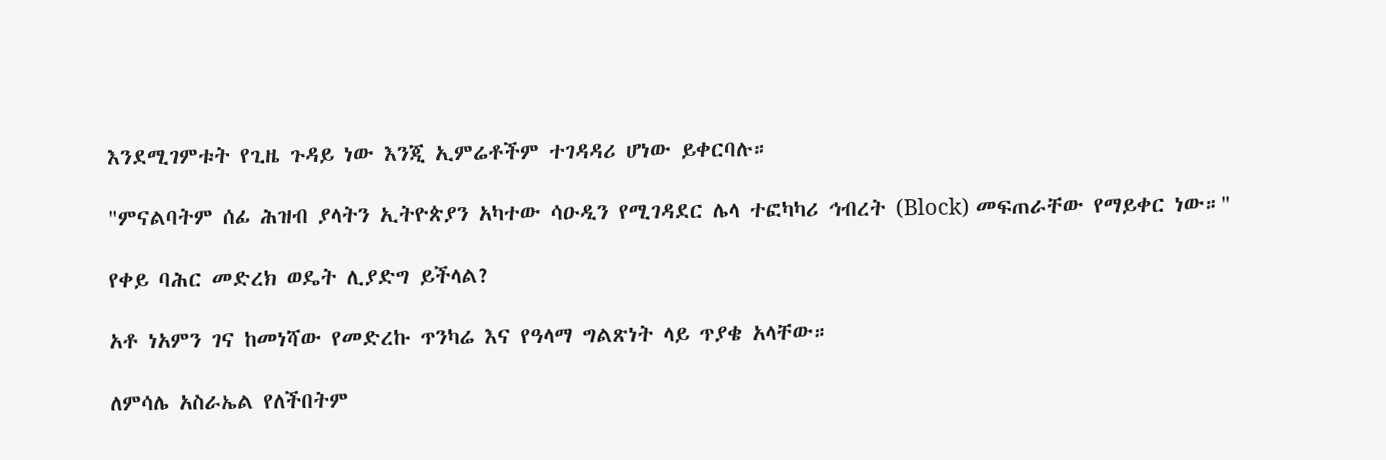እንደሚገምቱት የጊዜ ጉዳይ ነው እንጂ ኢምሬቶችም ተገዳዳሪ ሆነው ይቀርባሉ።

"ምናልባትም ሰፊ ሕዝብ ያላትን ኢትዮጵያን አካተው ሳዑዲን የሚገዳደር ሌላ ተፎካካሪ ኅብረት (Block) መፍጠራቸው የማይቀር ነው።"

የቀይ ባሕር መድረክ ወዴት ሊያድግ ይችላል?

አቶ ነአምን ገና ከመነሻው የመድረኩ ጥንካሬ እና የዓላማ ግልጽነት ላይ ጥያቄ አላቸው።

ለምሳሌ አስራኤል የለችበትም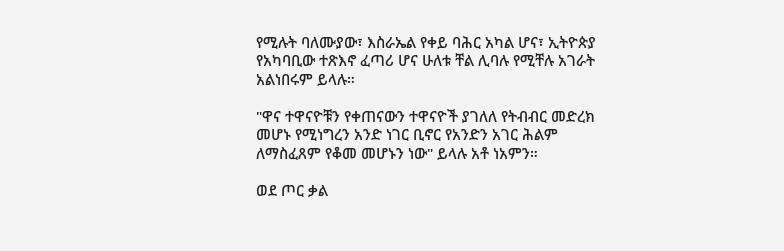የሚሉት ባለሙያው፣ እስራኤል የቀይ ባሕር አካል ሆና፣ ኢትዮጵያ የአካባቢው ተጽእኖ ፈጣሪ ሆና ሁለቱ ቸል ሊባሉ የሚቸሉ አገራት አልነበሩም ይላሉ።

"ዋና ተዋናዮቹን የቀጠናውን ተዋናዮች ያገለለ የትብብር መድረክ መሆኑ የሚነግረን አንድ ነገር ቢኖር የአንድን አገር ሕልም ለማስፈጸም የቆመ መሆኑን ነው" ይላሉ አቶ ነአምን።

ወደ ጦር ቃል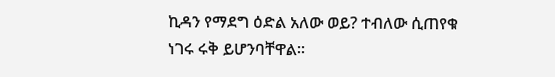ኪዳን የማደግ ዕድል አለው ወይ? ተብለው ሲጠየቁ ነገሩ ሩቅ ይሆንባቸዋል።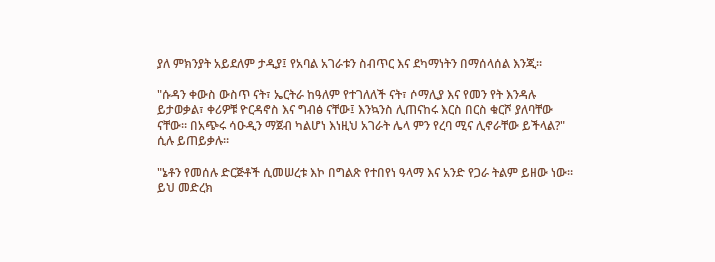ያለ ምክንያት አይደለም ታዲያ፤ የአባል አገራቱን ስብጥር እና ደካማነትን በማሰላሰል እንጂ።

"ሱዳን ቀውስ ውስጥ ናት፣ ኤርትራ ከዓለም የተገለለች ናት፣ ሶማሊያ እና የመን የት እንዳሉ ይታወቃል፣ ቀሪዎቹ ዮርዳኖስ እና ግብፅ ናቸው፤ እንኳንስ ሊጠናከሩ እርስ በርስ ቁርሾ ያለባቸው ናቸው። በአጭሩ ሳዑዲን ማጀብ ካልሆነ እነዚህ አገራት ሌላ ምን የረባ ሚና ሊኖራቸው ይችላል?" ሲሉ ይጠይቃሉ።

"ኔቶን የመሰሉ ድርጅቶች ሲመሠረቱ እኮ በግልጽ የተበየነ ዓላማ እና አንድ የጋራ ትልም ይዘው ነው። ይህ መድረክ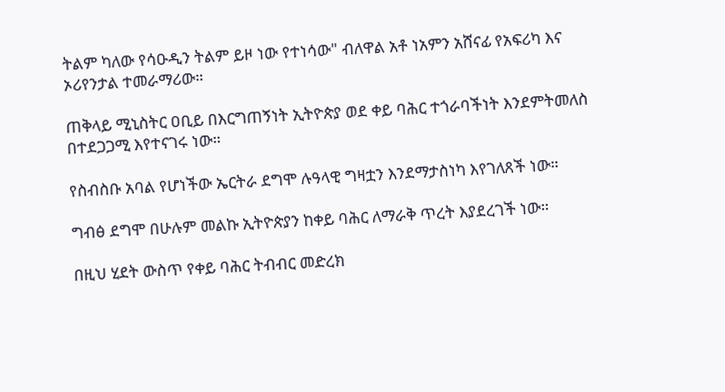ትልም ካለው የሳዑዲን ትልም ይዞ ነው የተነሳው" ብለዋል አቶ ነአምን አሸናፊ የአፍሪካ እና ኦሪየንታል ተመራማሪው።

ጠቅላይ ሚኒስትር ዐቢይ በእርግጠኝነት ኢትዮጵያ ወደ ቀይ ባሕር ተጎራባችነት እንደምትመለስ በተደጋጋሚ እየተናገሩ ነው።

የስብስቡ አባል የሆነችው ኤርትራ ደግሞ ሉዓላዊ ግዛቷን እንደማታስነካ እየገለጸች ነው።

ግብፅ ደግሞ በሁሉም መልኩ ኢትዮጵያን ከቀይ ባሕር ለማራቅ ጥረት እያደረገች ነው።

በዚህ ሂደት ውስጥ የቀይ ባሕር ትብብር መድረክ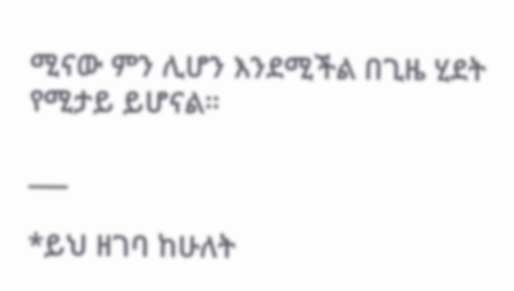ሚናው ምን ሊሆን እንደሚችል በጊዜ ሂደት የሚታይ ይሆናል።

___

*ይህ ዘገባ ከሁለት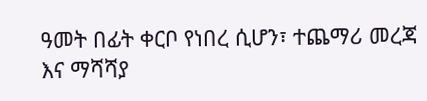ዓመት በፊት ቀርቦ የነበረ ሲሆን፣ ተጨማሪ መረጃ እና ማሻሻያ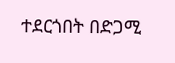ተደርጎበት በድጋሚ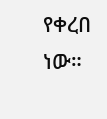የቀረበ ነው።